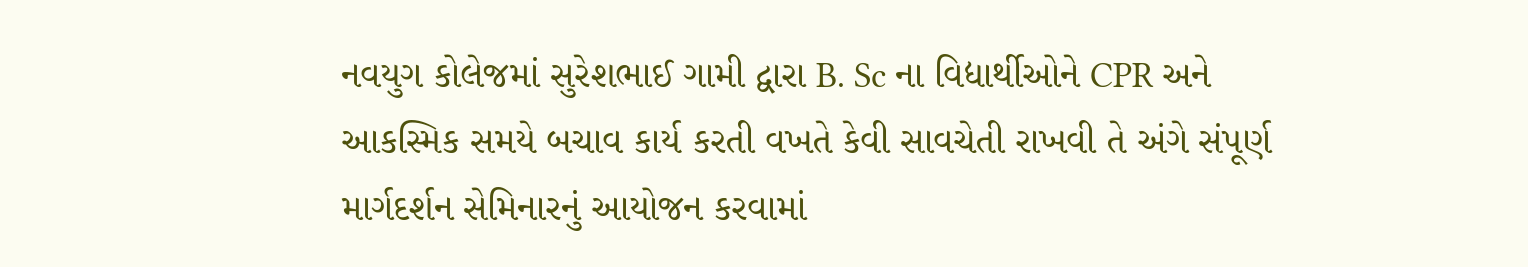નવયુગ કોલેજમાં સુરેશભાઈ ગામી દ્વારા B. Sc ના વિદ્યાર્થીઓને CPR અને આકસ્મિક સમયે બચાવ કાર્ય કરતી વખતે કેવી સાવચેતી રાખવી તે અંગે સંપૂર્ણ માર્ગદર્શન સેમિનારનું આયોજન કરવામાં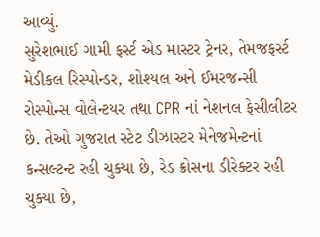આવ્યું.
સુરેશભાઈ ગામી ફર્સ્ટ એડ માસ્ટર ટ્રેનર, તેમજફર્સ્ટ મેડીકલ રિસ્પોન્ડર, શોશ્યલ અને ઈમરજન્સી રોસ્પોન્સ વોલેન્ટયર તથા CPR નાં નેશનલ ફેસીલીટર છે. તેઓ ગુજરાત સ્ટેટ ડીઝાસ્ટર મેનેજમેન્ટનાં કન્સલ્ટન્ટ રહી ચુક્યા છે, રેડ ક્રોસના ડીરેક્ટર રહી ચુક્યા છે,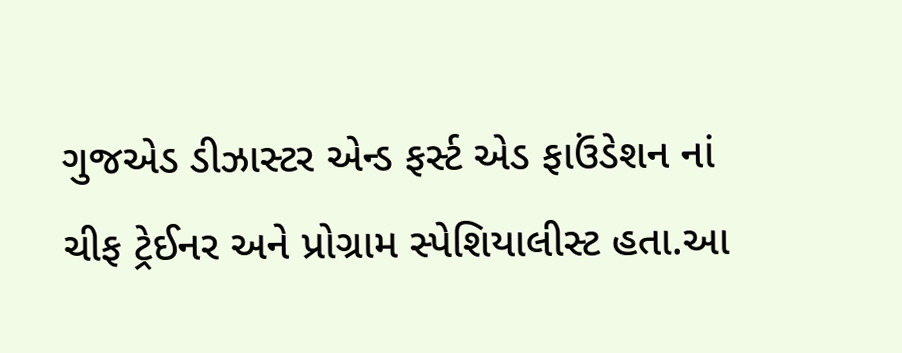ગુજએડ ડીઝાસ્ટર એન્ડ ફર્સ્ટ એડ ફાઉંડેશન નાં ચીફ ટ્રેઈનર અને પ્રોગ્રામ સ્પેશિયાલીસ્ટ હતા.આ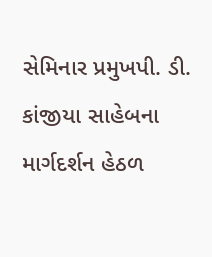સેમિનાર પ્રમુખપી. ડી. કાંજીયા સાહેબના માર્ગદર્શન હેઠળ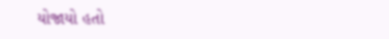યોજાયો હતો